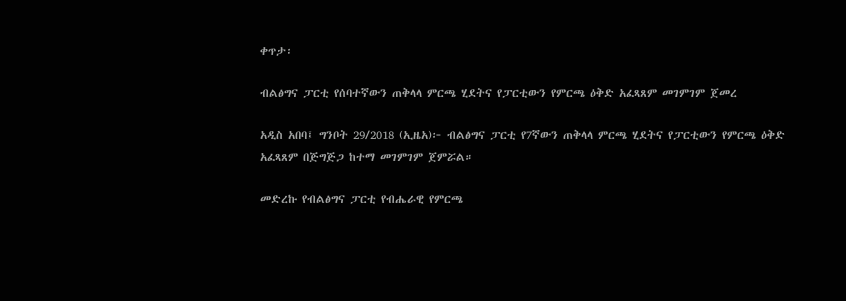ቀጥታ፡

ብልፅግና ፓርቲ የሰባተኛውን ጠቅላላ ምርጫ ሂደትና የፓርቲውን የምርጫ ዕቅድ አፈጻጸም መገምገም ጀመረ

አዲስ አበባ፤ ግንቦት 29/2018 (ኢዜአ)፦ ብልፅግና ፓርቲ የ7ኛውን ጠቅላላ ምርጫ ሂደትና የፓርቲውን የምርጫ ዕቅድ አፈጻጸም በጅግጅጋ ከተማ መገምገም ጀምሯል።

መድረኩ የብልፅግና ፓርቲ የብሔራዊ የምርጫ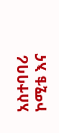አስተባባሪ ኮሚቴ እና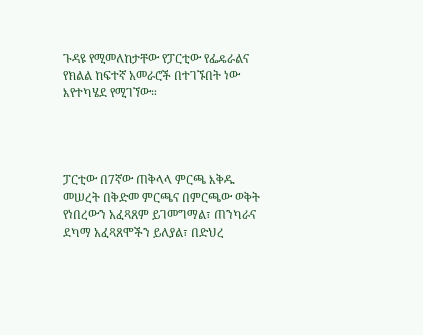ጉዳዩ የሚመለከታቸው የፓርቲው የፌዴራልና የክልል ከፍተኛ አመራሮች በተገኙበት ነው እየተካሄደ የሚገኘው።




ፓርቲው በ7ኛው ጠቅላላ ምርጫ እቅዱ መሠረት በቅድመ ምርጫና በምርጫው ወቅት የነበረውን አፈጻጸም ይገመግማል፣ ጠንካራና ደካማ አፈጻጸሞችን ይለያል፣ በድህረ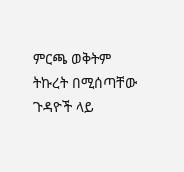ምርጫ ወቅትም ትኩረት በሚሰጣቸው ጉዳዮች ላይ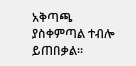አቅጣጫ ያስቀምጣል ተብሎ ይጠበቃል።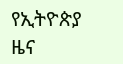የኢትዮጵያ ዜና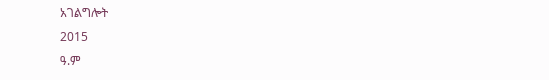አገልግሎት
2015
ዓ.ም